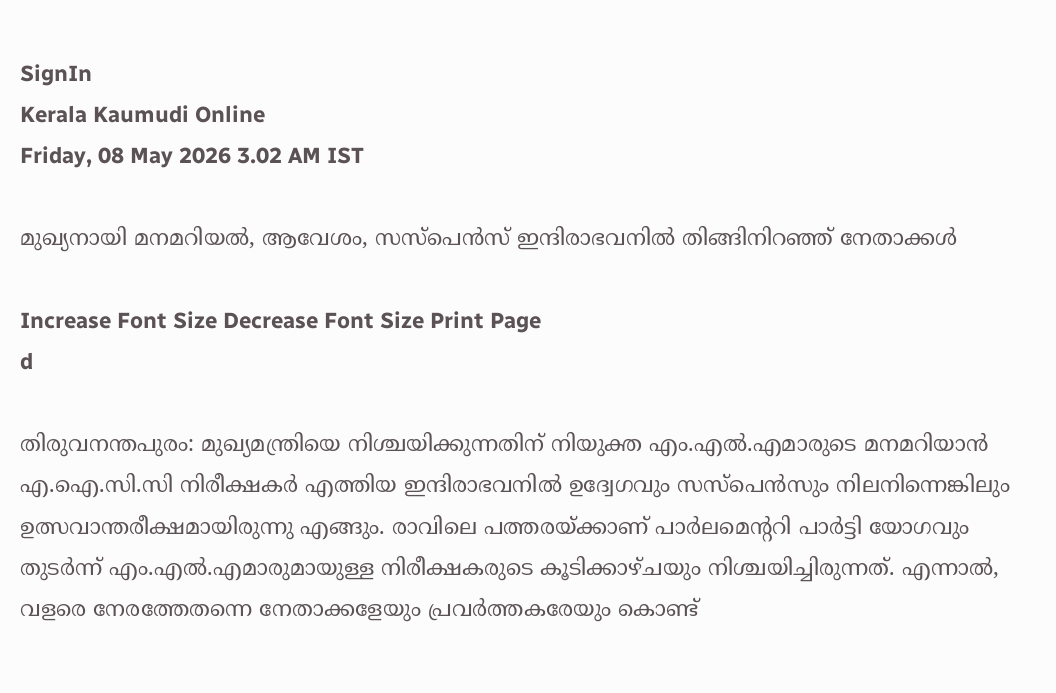SignIn
Kerala Kaumudi Online
Friday, 08 May 2026 3.02 AM IST

മുഖ്യനായി മനമറിയൽ, ആവേശം, സസ്‌പെൻസ് ഇന്ദിരാഭവനിൽ തിങ്ങിനിറഞ്ഞ് നേതാക്കൾ

Increase Font Size Decrease Font Size Print Page
d

തിരുവനന്തപുരം: മുഖ്യമന്ത്രിയെ നിശ്ചയിക്കുന്നതിന് നിയുക്ത എം.എൽ.എമാരുടെ മനമറിയാൻ എ.ഐ.സി.സി നിരീക്ഷകർ എത്തിയ ഇന്ദിരാഭവനിൽ ഉദ്വേഗവും സസ്പെൻസും നിലനിന്നെങ്കിലും ഉത്സവാന്തരീക്ഷമായിരുന്നു എങ്ങും. രാവിലെ പത്തരയ്ക്കാണ് പാർലമെന്ററി പാർട്ടി യോഗവും തുടർന്ന് എം.എൽ.എമാരുമായുള്ള നിരീക്ഷകരുടെ കൂടിക്കാഴ്ചയും നിശ്ചയിച്ചിരുന്നത്. എന്നാൽ, വളരെ നേരത്തേതന്നെ നേതാക്കളേയും പ്രവർത്തകരേയും കൊണ്ട്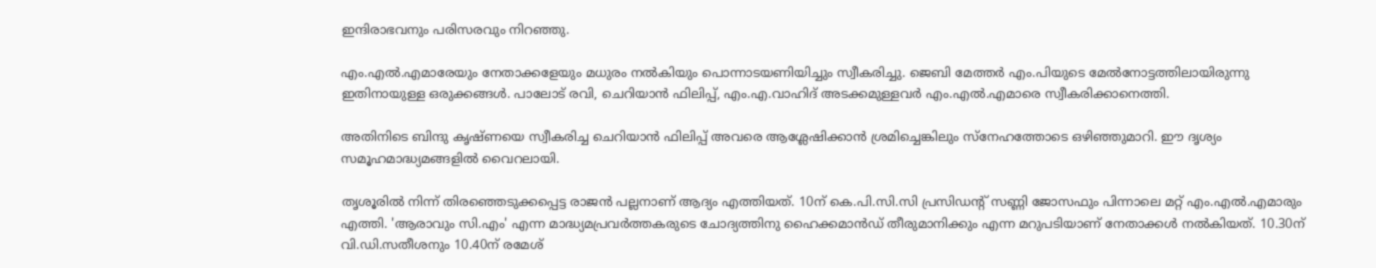ഇന്ദിരാഭവനും പരിസരവും നിറഞ്ഞു.

എം.എൽ.എമാരേയും നേതാക്കളേയും മധുരം നൽകിയും പൊന്നാടയണിയിച്ചും സ്വീകരിച്ചു. ജെബി മേത്തർ എം.പിയുടെ മേൽനോട്ടത്തിലായിരുന്നു ഇതിനായുള്ള ഒരുക്കങ്ങൾ. പാലോട് രവി, ചെറിയാൻ ഫിലിപ്പ്, എം.എ.വാഹിദ് അടക്കമുള്ളവർ എം.എൽ.എമാരെ സ്വീകരിക്കാനെത്തി.

അതിനിടെ ബിന്ദു കൃഷ്ണയെ സ്വീകരിച്ച ചെറിയാൻ ഫിലിപ്പ് അവരെ ആശ്ലേഷിക്കാൻ ശ്രമിച്ചെങ്കിലും സ്‌നേഹത്തോടെ ഒഴിഞ്ഞുമാറി. ഈ ദൃശ്യം സമൂഹമാദ്ധ്യമങ്ങളിൽ വൈറലായി.

തൃശൂരിൽ നിന്ന് തിരഞ്ഞെടുക്കപ്പെട്ട രാജൻ പല്ലനാണ് ആദ്യം എത്തിയത്. 10ന് കെ.പി.സി.സി പ്രസിഡന്റ് സണ്ണി ജോസഫും പിന്നാലെ മറ്റ് എം.എൽ.എമാരും എത്തി. 'ആരാവും സി.എം' എന്ന മാദ്ധ്യമപ്രവർത്തകരുടെ ചോദ്യത്തിനു ഹൈക്കമാൻഡ് തീരുമാനിക്കും എന്ന മറുപടിയാണ് നേതാക്കൾ നൽകിയത്. 10.30ന് വി.ഡി.സതീശനും 10.40ന് രമേശ്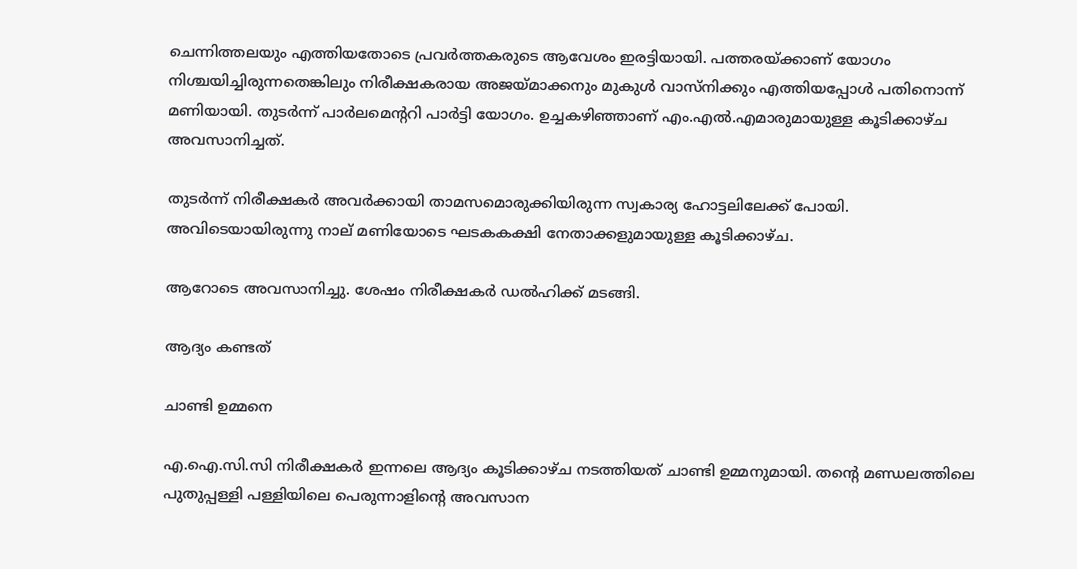ചെന്നിത്തലയും എത്തിയതോടെ പ്രവർത്തകരുടെ ആവേശം ഇരട്ടിയായി. പത്തരയ്ക്കാണ് യോഗം നിശ്ചയിച്ചിരുന്നതെങ്കിലും നിരീക്ഷകരായ അജയ്‌മാക്കനും മുകുൾ വാസ്നിക്കും എത്തിയപ്പോൾ പതിനൊന്ന് മണിയായി. തുടർന്ന് പാർലമെന്ററി പാർട്ടി യോഗം. ഉച്ചകഴിഞ്ഞാണ് എം.എൽ.എമാരുമായുള്ള കൂടിക്കാഴ്ച അവസാനിച്ചത്.

തുടർന്ന് നിരീക്ഷകർ അവർക്കായി താമസമൊരുക്കിയിരുന്ന സ്വകാര്യ ഹോട്ടലിലേക്ക് പോയി. അവിടെയായിരുന്നു നാല് മണിയോടെ ഘടകകക്ഷി നേതാക്കളുമായുള്ള കൂടിക്കാഴ്ച.

ആറോടെ അവസാനിച്ചു. ശേഷം നിരീക്ഷകർ ഡൽഹിക്ക് മടങ്ങി.

ആദ്യം കണ്ടത്

ചാണ്ടി ഉമ്മനെ

എ.ഐ.സി.സി നിരീക്ഷകർ ഇന്നലെ ആദ്യം കൂടിക്കാഴ്ച നടത്തിയത് ചാണ്ടി ഉമ്മനുമായി. തന്റെ മണ്ഡലത്തിലെ പുതുപ്പള്ളി പള്ളിയിലെ പെരുന്നാളിന്റെ അവസാന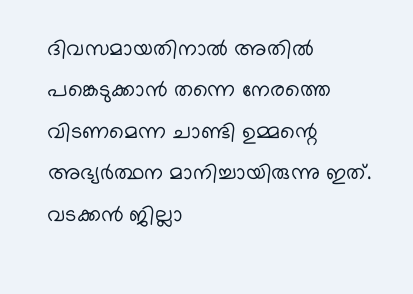ദിവസമായതിനാൽ അതിൽ പങ്കെടുക്കാൻ തന്നെ നേരത്തെ വിടണമെന്ന ചാണ്ടി ഉമ്മന്റെ അഭ്യർത്ഥന മാനിച്ചായിരുന്നു ഇത്. വടക്കൻ ജില്ലാ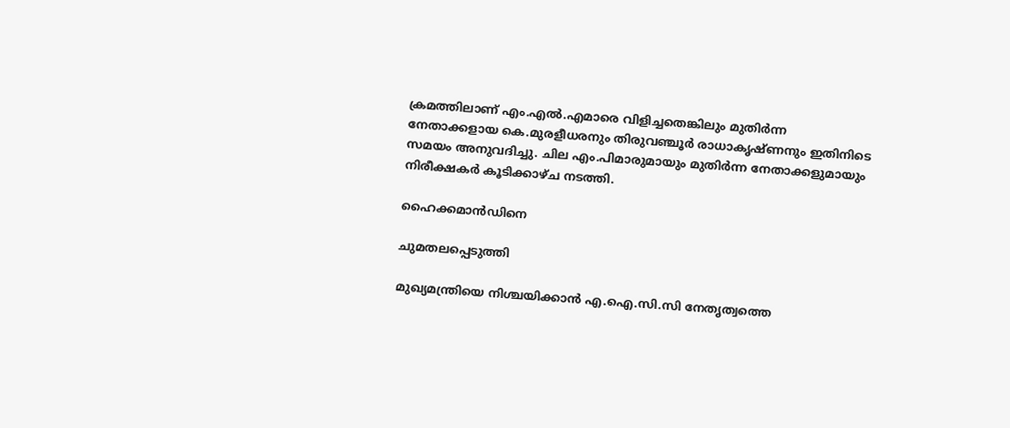ക്രമത്തിലാണ് എം.എൽ.എമാരെ വിളിച്ചതെങ്കിലും മുതിർന്ന നേതാക്കളായ കെ.മുരളീധരനും തിരുവഞ്ചൂർ രാധാകൃഷ്ണനും ഇതിനിടെ സമയം അനുവദിച്ചു. ചില എം.പിമാരുമായും മുതിർന്ന നേതാക്കളുമായും നിരീക്ഷകർ കൂടിക്കാഴ്ച നടത്തി.

ഹൈക്കമാൻഡിനെ

ചുമതലപ്പെടുത്തി

മുഖ്യമന്ത്രിയെ നിശ്ചയിക്കാൻ എ.ഐ.സി.സി നേതൃത്വത്തെ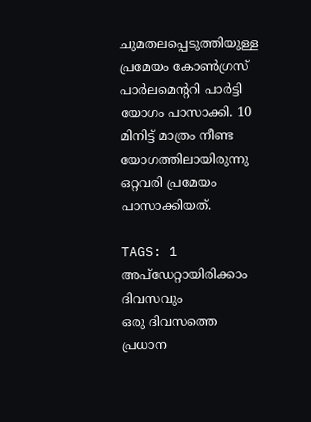ചുമതലപ്പെടുത്തിയുള്ള പ്രമേയം കോൺഗ്രസ് പാർലമെന്ററി പാർട്ടി യോഗം പാസാക്കി. 10 മിനിട്ട് മാത്രം നീണ്ട യോഗത്തിലായിരുന്നു ഒറ്റവരി പ്രമേയം പാസാക്കിയത്.

TAGS: 1
അപ്ഡേറ്റായിരിക്കാം ദിവസവും
ഒരു ദിവസത്തെ പ്രധാന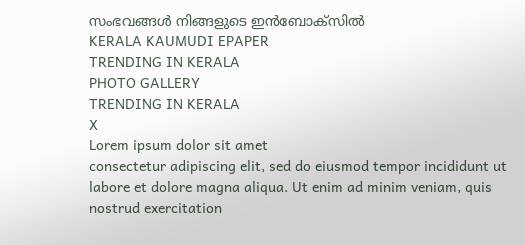സംഭവങ്ങൾ നിങ്ങളുടെ ഇൻബോക്സിൽ
KERALA KAUMUDI EPAPER
TRENDING IN KERALA
PHOTO GALLERY
TRENDING IN KERALA
X
Lorem ipsum dolor sit amet
consectetur adipiscing elit, sed do eiusmod tempor incididunt ut labore et dolore magna aliqua. Ut enim ad minim veniam, quis nostrud exercitation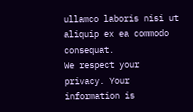ullamco laboris nisi ut aliquip ex ea commodo consequat.
We respect your privacy. Your information is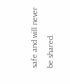safe and will never be shared.